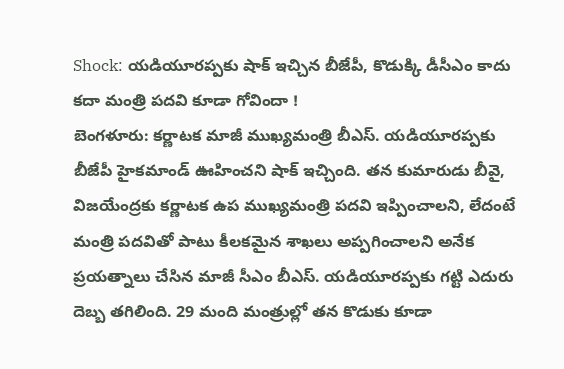Shock: యడియూరప్పకు షాక్ ఇచ్చిన బీజేపీ, కొడుక్కి డీసీఎం కాదు కదా మంత్రి పదవి కూడా గోవిందా !
బెంగళూరు: కర్ణాటక మాజీ ముఖ్యమంత్రి బీఎస్. యడియూరప్పకు బీజేపీ హైకమాండ్ ఊహించని షాక్ ఇచ్చింది. తన కుమారుడు బీవై, విజయేంద్రకు కర్ణాటక ఉప ముఖ్యమంత్రి పదవి ఇప్పించాలని, లేదంటే మంత్రి పదవితో పాటు కీలకమైన శాఖలు అప్పగించాలని అనేక ప్రయత్నాలు చేసిన మాజీ సీఎం బీఎస్. యడియూరప్పకు గట్టి ఎదురు దెబ్బ తగిలింది. 29 మంది మంత్రుల్లో తన కొడుకు కూడా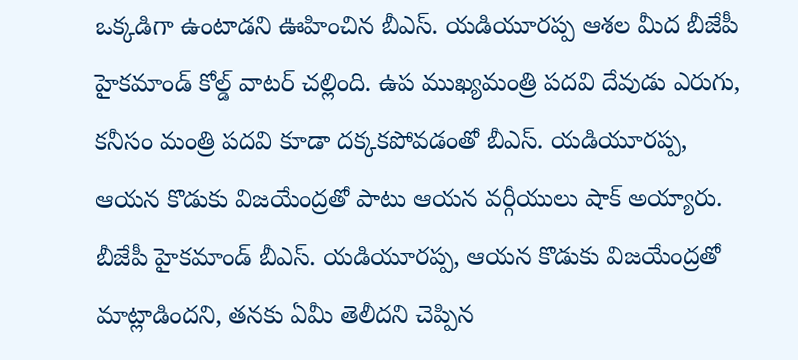ఒక్కడిగా ఉంటాడని ఊహించిన బీఎస్. యడియూరప్ప ఆశల మీద బీజేపీ హైకమాండ్ కోల్డ్ వాటర్ చల్లింది. ఉప ముఖ్యమంత్రి పదవి దేవుడు ఎరుగు, కనీసం మంత్రి పదవి కూడా దక్కకపోవడంతో బీఎస్. యడియూరప్ప, ఆయన కొడుకు విజయేంద్రతో పాటు ఆయన వర్గీయులు షాక్ అయ్యారు. బీజేపీ హైకమాండ్ బీఎస్. యడియూరప్ప, ఆయన కొడుకు విజయేంద్రతో మాట్లాడిందని, తనకు ఏమీ తెలీదని చెప్పిన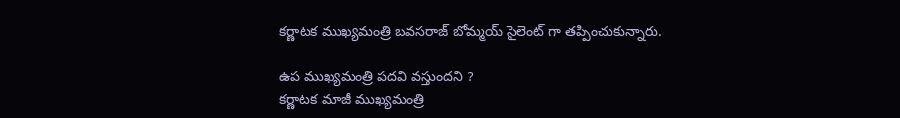కర్ణాటక ముఖ్యమంత్రి బవసరాజ్ బోమ్మయ్ సైలెంట్ గా తప్పించుకున్నారు.

ఉప ముఖ్యమంత్రి పదవి వస్తుందని ?
కర్ణాటక మాజీ ముఖ్యమంత్రి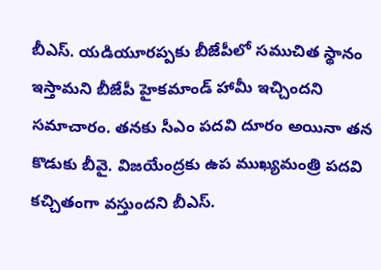బీఎస్. యడియూరప్పకు బీజేపీలో సముచిత స్థానం ఇస్తామని బీజేపీ హైకమాండ్ హామీ ఇచ్చిందని సమాచారం. తనకు సీఎం పదవి దూరం అయినా తన కొడుకు బీవై. విజయేంద్రకు ఉప ముఖ్యమంత్రి పదవి కచ్చితంగా వస్తుందని బీఎస్.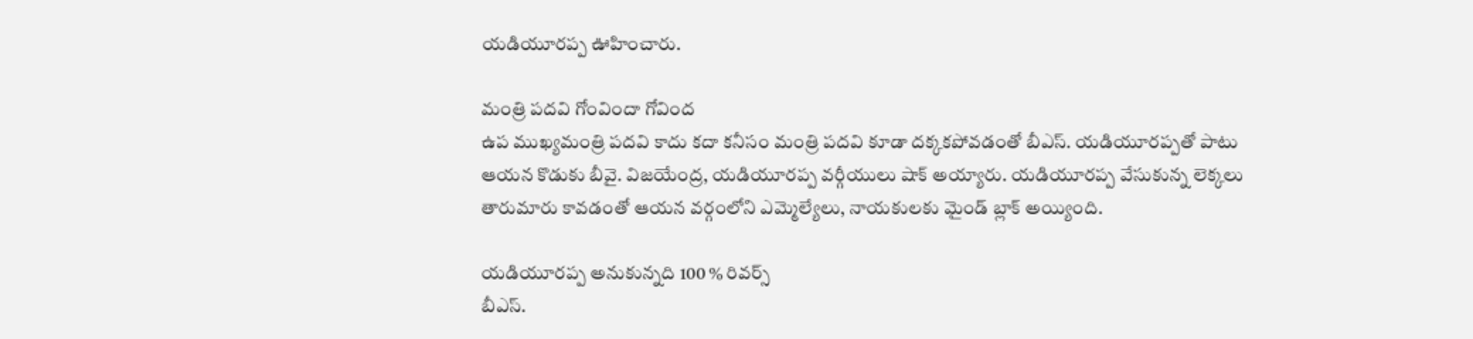యడియూరప్ప ఊహించారు.

మంత్రి పదవి గోంవిందా గోవింద
ఉప ముఖ్యమంత్రి పదవి కాదు కదా కనీసం మంత్రి పదవి కూడా దక్కకపోవడంతో బీఎస్. యడియూరప్పతో పాటు ఆయన కొడుకు బీవై. విజయేంద్ర, యడియూరప్ప వర్గీయులు షాక్ అయ్యారు. యడియూరప్ప వేసుకున్న లెక్కలు తారుమారు కావడంతో ఆయన వర్గంలోని ఎమ్మెల్యేలు, నాయకులకు మైండ్ బ్లాక్ అయ్యింది.

యడియూరప్ప అనుకున్నది 100 % రివర్స్
బీఎస్.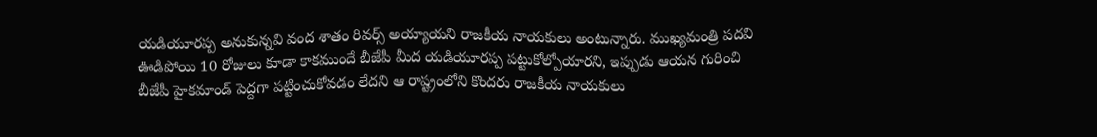యడియూరప్ప అనుకున్నవి వంద శాతం రివర్స్ అయ్యాయని రాజకీయ నాయకులు అంటున్నారు. ముఖ్యమంత్రి పదవి ఊడిపోయి 10 రోజులు కూడా కాకముందే బీజేపీ మీద యడియూరప్ప పట్టుకోల్పోయారని, ఇప్పుడు ఆయన గురించి బీజేపీ హైకమాండ్ పెద్దగా పట్టించుకోవడం లేదని ఆ రాష్ట్రంలోని కొందరు రాజకీయ నాయకులు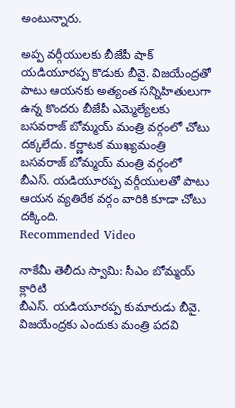అంటున్నారు.

అప్ప వర్గీయులకు బీజేపీ షాక్
యడియూరప్ప కొడుకు బీవై. విజయేంద్రతో పాటు ఆయనకు అత్యంత సన్నిహితులుగా ఉన్న కొందరు బీజేపీ ఎమ్మెల్యేలకు బసవరాజ్ బోమ్మయ్ మంత్రి వర్గంలో చోటు దక్కలేదు. కర్ణాటక ముఖ్యమంత్రి బసవరాజ్ బోమ్మయ్ మంత్రి వర్గంలో బీఎస్. యడియూరప్ప వర్గీయులతో పాటు ఆయన వ్యతిరేక వర్గం వారికి కూడా చోటు దక్కింది.
Recommended Video

నాకేమీ తెలీదు స్వామి: సీఎం బోమ్మయ్ క్లారిటి
బీఎస్. యడియూరప్ప కుమారుడు బీవై. విజయేంద్రకు ఎందుకు మంత్రి పదవి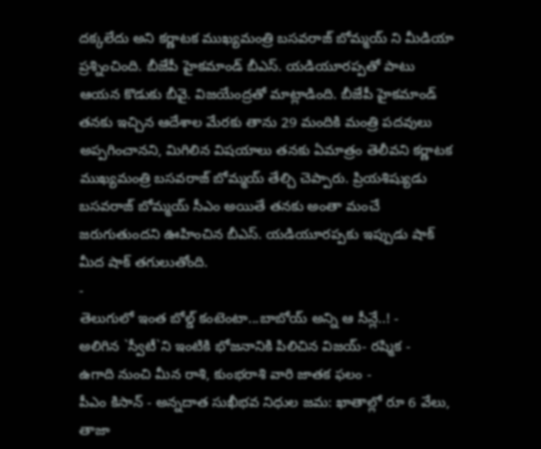దక్కలేదు అని కర్ణాటక ముఖ్యమంత్రి బసవరాజ్ బోమ్మయ్ ని మీడియా ప్రశ్నించింది. బీజేపీ హైకమాండ్ బీఎస్. యడియూరప్పతో పాటు ఆయన కొడుకు బీవై. విజయేంద్రతో మాట్లాడింది. బీజేపీ హైకమాండ్ తనకు ఇచ్చిన ఆదేశాల మేరకు తాను 29 మందికి మంత్రి పదవులు అప్పగించానని, మిగిలిన విషయాలు తనకు ఏమాత్రం తెలీవని కర్ణాటక ముఖ్యమంత్రి బసవరాజ్ బోమ్మయ్ తేల్చి చెప్పారు. ప్రియశిష్యుడు బసవరాజ్ బోమ్మయ్ సీఎం అయితే తనకు అంతా మంచే జరుగుతుందని ఊహించిన బీఎస్. యడియూరప్పకు ఇప్పుడు షాక్ మీద షాక్ తగులుతోంది.
-
తెలుగులో ఇంత బోల్డ్ కంటెంటా...బాబోయ్ అన్ని ఆ సీన్లే..! -
అలిగిన `స్వీటీ`ని ఇంటికి భోజనానికి పిలిచిన విజయ్- రష్మిక -
ఉగాది నుంచి మీన రాశి, కుంభరాశి వారి జాతక ఫలం -
పీఎం కిసాన్ - అన్నదాత సుఖీభవ నిధుల జమ: ఖాతాల్లో రూ 6 వేలు, తాజా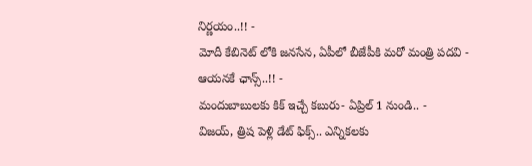నిర్ణయం..!! -
మోదీ కేబినెట్ లోకి జనసేన, ఏపీలో బీజేపీకి మరో మంత్రి పదవి - ఆయనకే ఛాన్స్..!! -
మందుబాబులకు కిక్ ఇచ్చే కబురు- ఏప్రిల్ 1 నుండి.. -
విజయ్, త్రిష పెళ్లి డేట్ ఫిక్స్.. ఎన్నికలకు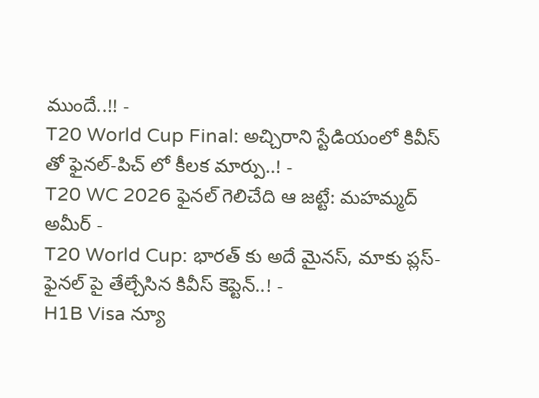ముందే..!! -
T20 World Cup Final: అచ్చిరాని స్టేడియంలో కివీస్ తో ఫైనల్-పిచ్ లో కీలక మార్పు..! -
T20 WC 2026 ఫైనల్ గెలిచేది ఆ జట్టే: మహమ్మద్ అమీర్ -
T20 World Cup: భారత్ కు అదే మైనస్, మాకు ప్లస్-ఫైనల్ పై తేల్చేసిన కివీస్ కెప్టెన్..! -
H1B Visa న్యూ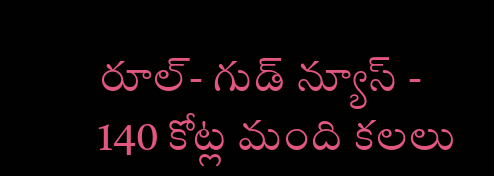రూల్- గుడ్ న్యూస్ -
140 కోట్ల మంది కలలు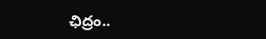ఛిద్రం..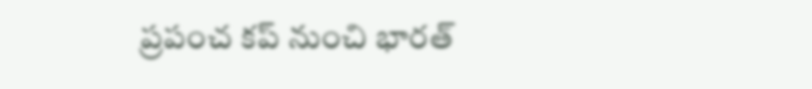ప్రపంచ కప్ నుంచి భారత్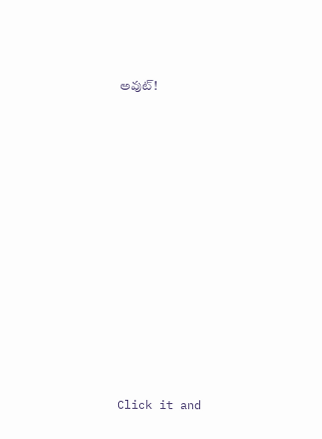అవుట్!












Click it and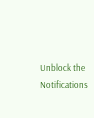Unblock the Notifications